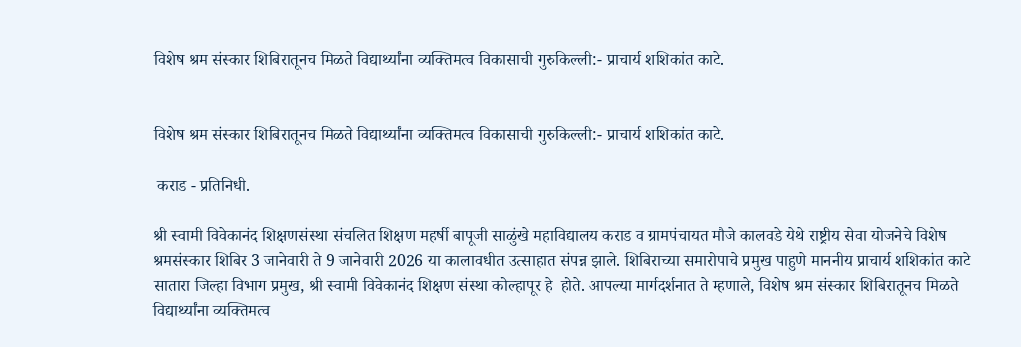विशेष श्रम संस्कार शिबिरातूनच मिळते विद्यार्थ्यांना व्यक्तिमत्व विकासाची गुरुकिल्ली:- प्राचार्य शशिकांत काटे.


विशेष श्रम संस्कार शिबिरातूनच मिळते विद्यार्थ्यांना व्यक्तिमत्व विकासाची गुरुकिल्ली:- प्राचार्य शशिकांत काटे.

 कराड - प्रतिनिधी.

श्री स्वामी विवेकानंद शिक्षणसंस्था संचलित शिक्षण महर्षी बापूजी साळुंखे महाविद्यालय कराड व ग्रामपंचायत मौजे कालवडे येथे राष्ट्रीय सेवा योजनेचे विशेष श्रमसंस्कार शिबिर 3 जानेवारी ते 9 जानेवारी 2026 या कालावधीत उत्साहात संपन्न झाले. शिबिराच्या समारोपाचे प्रमुख पाहुणे माननीय प्राचार्य शशिकांत काटे सातारा जिल्हा विभाग प्रमुख, श्री स्वामी विवेकानंद शिक्षण संस्था कोल्हापूर हे  होते. आपल्या मार्गदर्शनात ते म्हणाले, विशेष श्रम संस्कार शिबिरातूनच मिळते विद्यार्थ्यांना व्यक्तिमत्व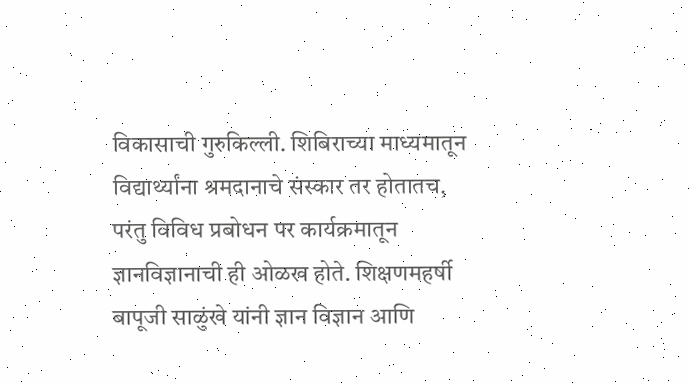विकासाची गुरुकिल्ली. शिबिराच्या माध्यमातून विद्यार्थ्यांना श्रमदानाचे संस्कार तर होतातच, परंतु विविध प्रबोधन पर कार्यक्रमातून ज्ञानविज्ञानाची ही ओळख होते. शिक्षणमहर्षी बापूजी साळुंखे यांनी ज्ञान विज्ञान आणि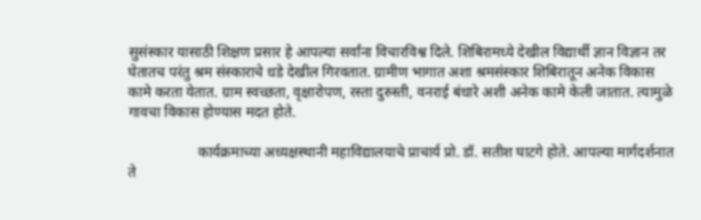सुसंस्कार यासाठी शिक्षण प्रसार हे आपल्या सर्वांना विचारविश्व दिले. शिबिरामध्ये देखील विद्यार्थी ज्ञान विज्ञान तर घेतातच परंतु श्रम संस्काराचे धडे देखील गिरवतात. ग्रामीण भागात अशा श्रमसंस्कार शिबिरातून अनेक विकास कामे करता येतात. ग्राम स्वच्छता, वृक्षारोपण, रस्ता दुरुस्ती, वनराई बंधारे अशी अनेक कामे केली जातात. त्यामुळे गावचा विकास होण्यास मदत होते.

                   कार्यक्रमाच्या अध्यक्षस्थानी महाविद्यालयाचे प्राचार्य प्रो. डॉ. सतीश घाटगे होते. आपल्या मार्गदर्शनात ते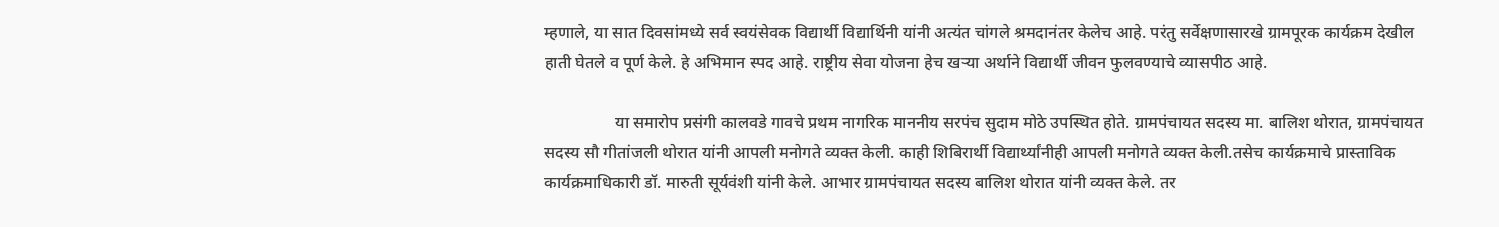म्हणाले, या सात दिवसांमध्ये सर्व स्वयंसेवक विद्यार्थी विद्यार्थिनी यांनी अत्यंत चांगले श्रमदानंतर केलेच आहे. परंतु सर्वेक्षणासारखे ग्रामपूरक कार्यक्रम देखील हाती घेतले व पूर्ण केले. हे अभिमान स्पद आहे. राष्ट्रीय सेवा योजना हेच खऱ्या अर्थाने विद्यार्थी जीवन फुलवण्याचे व्यासपीठ आहे.

                 या समारोप प्रसंगी कालवडे गावचे प्रथम नागरिक माननीय सरपंच सुदाम मोठे उपस्थित होते. ग्रामपंचायत सदस्य मा. बालिश थोरात, ग्रामपंचायत सदस्य सौ गीतांजली थोरात यांनी आपली मनोगते व्यक्त केली. काही शिबिरार्थी विद्यार्थ्यांनीही आपली मनोगते व्यक्त केली.तसेच कार्यक्रमाचे प्रास्ताविक कार्यक्रमाधिकारी डॉ. मारुती सूर्यवंशी यांनी केले. आभार ग्रामपंचायत सदस्य बालिश थोरात यांनी व्यक्त केले. तर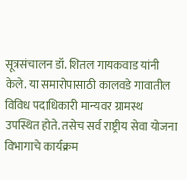सूत्रसंचालन डॉ. शितल गायकवाड यांनी केले. या समारोपासाठी कालवडे गावातील विविध पदाधिकारी मान्यवर ग्रामस्थ उपस्थित होते. तसेच सर्व राष्ट्रीय सेवा योजना विभागाचे कार्यक्रम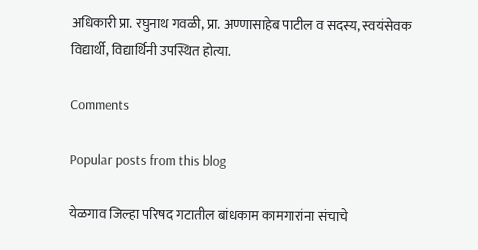अधिकारी प्रा. रघुनाथ गवळी, प्रा. अण्णासाहेब पाटील व सदस्य, स्वयंसेवक विद्यार्थी, विद्यार्थिनी उपस्थित होत्या.

Comments

Popular posts from this blog

येळगाव जिल्हा परिषद गटातील बांधकाम कामगारांना संचाचे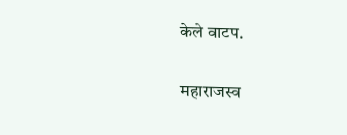केले वाटप.

महाराजस्व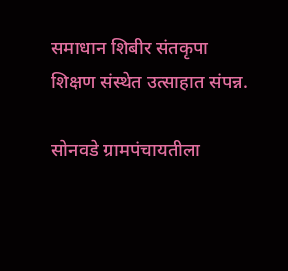समाधान शिबीर संतकृपा शिक्षण संस्थेत उत्साहात संपन्न.

सोनवडे ग्रामपंचायतीला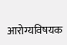आरोग्यविषयक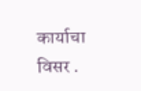कार्याचा विसर .